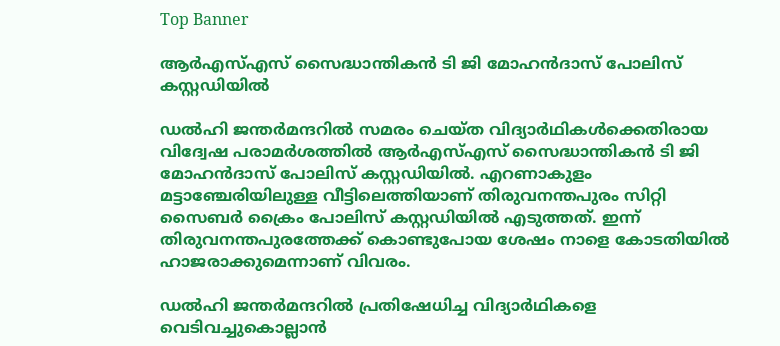Top Banner

ആര്‍എസ്എസ് സൈദ്ധാന്തികന്‍ ടി ജി മോഹന്‍ദാസ് പോലിസ് കസ്റ്റഡിയിൽ

ഡല്‍ഹി ജന്തര്‍മന്ദറില്‍ സമരം ചെയ്ത വിദ്യാര്‍ഥികള്‍ക്കെതിരായ വിദ്വേഷ പരാമര്‍ശത്തില്‍ ആര്‍എസ്എസ് സൈദ്ധാന്തികന്‍ ടി ജി മോഹന്‍ദാസ് പോലിസ് കസ്റ്റഡിയിൽ. എറണാകുളം മട്ടാഞ്ചേരിയിലുള്ള വീട്ടിലെത്തിയാണ് തിരുവനന്തപുരം സിറ്റി സൈബര്‍ ക്രൈം പോലിസ് കസ്റ്റഡിയിൽ എടുത്തത്. ഇന്ന് തിരുവനന്തപുരത്തേക്ക് കൊണ്ടുപോയ ശേഷം നാളെ കോടതിയിൽ ഹാജരാക്കുമെന്നാണ് വിവരം.

ഡല്‍ഹി ജന്തര്‍മന്ദറില്‍ പ്രതിഷേധിച്ച വിദ്യാര്‍ഥികളെ വെടിവച്ചുകൊല്ലാന്‍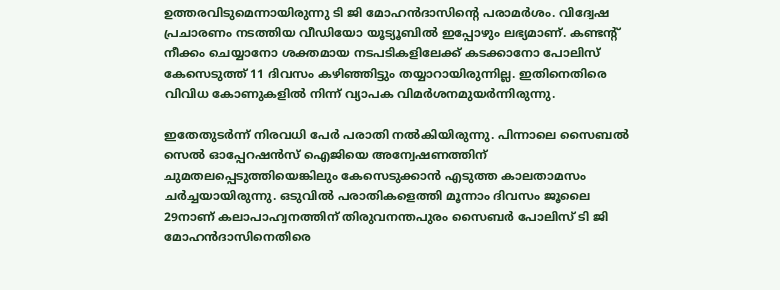ഉത്തരവിടുമെന്നായിരുന്നു ടി ജി മോഹന്‍ദാസിന്റെ പരാമര്‍ശം. വിദ്വേഷ പ്രചാരണം നടത്തിയ വീഡിയോ യൂട്യൂബില്‍ ഇപ്പോഴും ലഭ്യമാണ്. കണ്ടന്റ് നീക്കം ചെയ്യാനോ ശക്തമായ നടപടികളിലേക്ക് കടക്കാനോ പോലിസ് കേസെടുത്ത് 11 ദിവസം കഴിഞ്ഞിട്ടും തയ്യാറായിരുന്നില്ല. ഇതിനെതിരെ വിവിധ കോണുകളിൽ നിന്ന് വ്യാപക വിമർശനമുയർന്നിരുന്നു.

ഇതേതുടര്‍ന്ന് നിരവധി പേര്‍ പരാതി നല്‍കിയിരുന്നു. പിന്നാലെ സൈബല്‍ സെല്‍ ഓപ്പേറഷന്‍സ് ഐജിയെ അന്വേഷണത്തിന് ചുമതലപ്പെടുത്തിയെങ്കിലും കേസെടുക്കാന്‍ എടുത്ത കാലതാമസം ചര്‍ച്ചയായിരുന്നു. ഒടുവില്‍ പരാതികളെത്തി മൂന്നാം ദിവസം ജൂലൈ 29നാണ് കലാപാഹ്വനത്തിന് തിരുവനന്തപുരം സൈബര്‍ പോലിസ് ടി ജി മോഹന്‍ദാസിനെതിരെ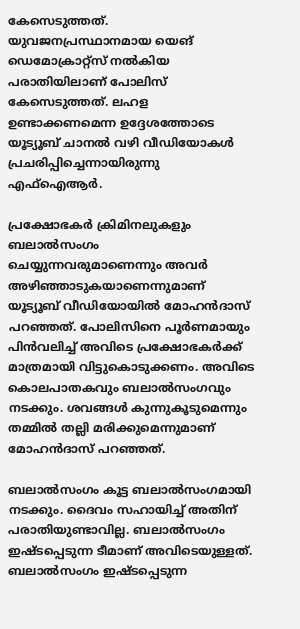കേസെടുത്തത്. യുവജനപ്രസ്ഥാനമായ യെങ് ഡെമോക്രാറ്റ്‌സ് നല്‍കിയ പരാതിയിലാണ് പോലിസ് കേസെടുത്തത്. ലഹള ഉണ്ടാക്കണമെന്ന ഉദ്ദേശത്തോടെ യൂട്യൂബ് ചാനല്‍ വഴി വീഡിയോകള്‍ പ്രചരിപ്പിച്ചെന്നായിരുന്നു എഫ്‌ഐആര്‍.

പ്രക്ഷോഭകര്‍ ക്രിമിനലുകളും ബലാല്‍സംഗം ചെയ്യുന്നവരുമാണെന്നും അവര്‍ അഴിഞ്ഞാടുകയാണെന്നുമാണ് യൂട്യൂബ് വീഡിയോയില്‍ മോഹന്‍ദാസ് പറഞ്ഞത്. പോലിസിനെ പൂര്‍ണമായും പിന്‍വലിച്ച് അവിടെ പ്രക്ഷോഭകര്‍ക്ക് മാത്രമായി വിട്ടുകൊടുക്കണം. അവിടെ കൊലപാതകവും ബലാല്‍സംഗവും നടക്കും. ശവങ്ങള്‍ കുന്നുകൂടുമെന്നും തമ്മില്‍ തല്ലി മരിക്കുമെന്നുമാണ് മോഹന്‍ദാസ് പറഞ്ഞത്.

ബലാല്‍സംഗം കൂട്ട ബലാല്‍സംഗമായി നടക്കും. ദൈവം സഹായിച്ച് അതിന് പരാതിയുണ്ടാവില്ല. ബലാല്‍സംഗം ഇഷ്ടപ്പെടുന്ന ടീമാണ് അവിടെയുള്ളത്. ബലാല്‍സംഗം ഇഷ്ടപ്പെടുന്ന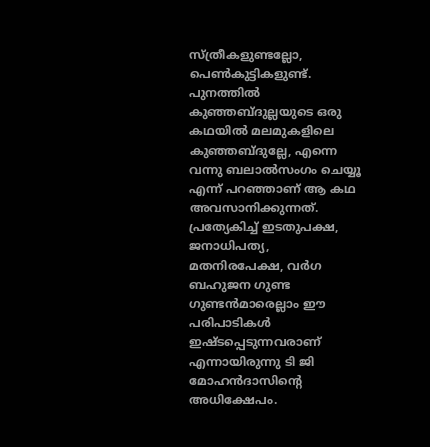സ്ത്രീകളുണ്ടല്ലോ, പെണ്‍കുട്ടികളുണ്ട്. പുനത്തില്‍ കുഞ്ഞബ്ദുല്ലയുടെ ഒരു കഥയില്‍ മലമുകളിലെ കുഞ്ഞബ്ദുല്ലേ, എന്നെ വന്നു ബലാല്‍സംഗം ചെയ്യൂ എന്ന് പറഞ്ഞാണ് ആ കഥ അവസാനിക്കുന്നത്. പ്രത്യേകിച്ച് ഇടതുപക്ഷ, ജനാധിപത്യ, മതനിരപേക്ഷ, വര്‍ഗ ബഹുജന ഗുണ്ട ഗുണ്ടന്‍മാരെല്ലാം ഈ പരിപാടികള്‍ ഇഷ്ടപ്പെടുന്നവരാണ് എന്നായിരുന്നു ടി ജി മോഹന്‍ദാസിന്റെ അധിക്ഷേപം.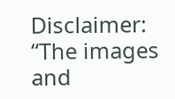Disclaimer: “The images and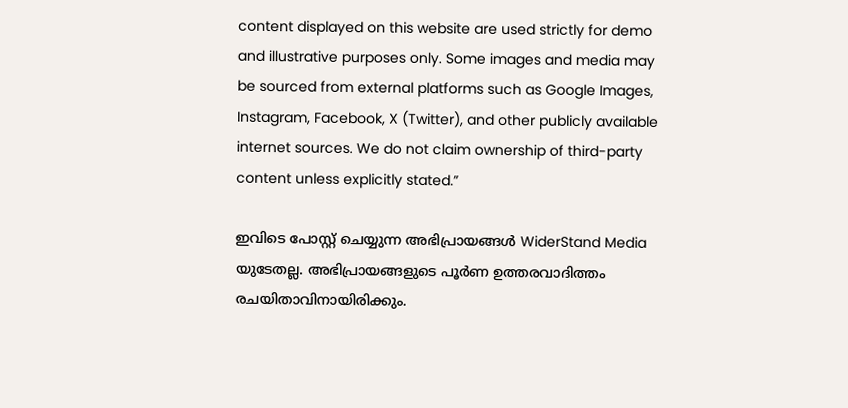content displayed on this website are used strictly for demo and illustrative purposes only. Some images and media may be sourced from external platforms such as Google Images, Instagram, Facebook, X (Twitter), and other publicly available internet sources. We do not claim ownership of third-party content unless explicitly stated.”

ഇവിടെ പോസ്റ്റ് ചെയ്യുന്ന അഭിപ്രായങ്ങൾ WiderStand Media യുടേതല്ല. അഭിപ്രായങ്ങളുടെ പൂർണ ഉത്തരവാദിത്തം രചയിതാവിനായിരിക്കും.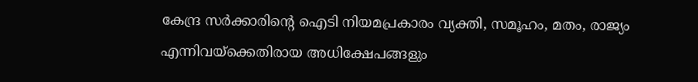കേന്ദ്ര സർക്കാരിന്റെ ഐടി നിയമപ്രകാരം വ്യക്തി, സമൂഹം, മതം, രാജ്യം എന്നിവയ്ക്കെതിരായ അധിക്ഷേപങ്ങളും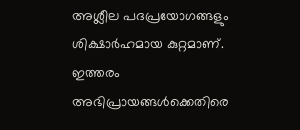അശ്ലീല പദപ്രയോഗങ്ങളും ശിക്ഷാർഹമായ കുറ്റമാണ്. ഇത്തരം അഭിപ്രായങ്ങൾക്കെതിരെ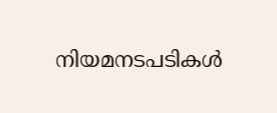നിയമനടപടികൾ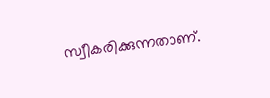സ്വീകരിക്കുന്നതാണ്.